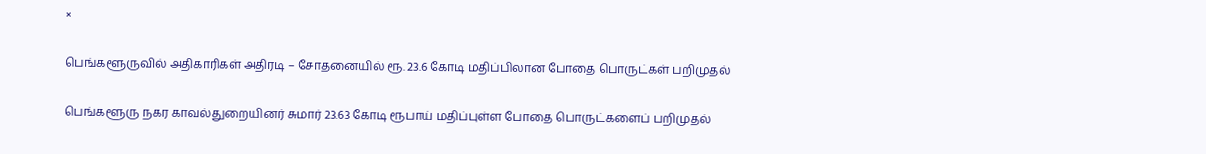×

பெங்களூருவில் அதிகாரிகள் அதிரடி – சோதனையில் ரூ. 23.6 கோடி மதிப்பிலான போதை பொருட்கள் பறிமுதல்

பெங்களூரு நகர காவல்துறையினர் சுமார் 23.63 கோடி ரூபாய் மதிப்புள்ள போதை பொருட்களைப் பறிமுதல்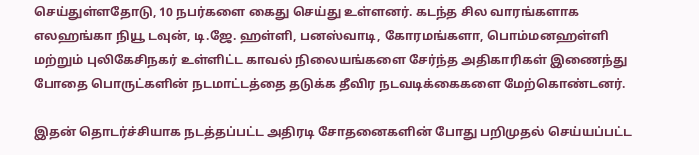செய்துள்ளதோடு, 10 நபர்களை கைது செய்து உள்ளனர். கடந்த சில வாரங்களாக எலஹங்கா நியூ டவுன், டி.ஜே. ஹள்ளி, பனஸ்வாடி, கோரமங்களா, பொம்மனஹள்ளி மற்றும் புலிகேசிநகர் உள்ளிட்ட காவல் நிலையங்களை சேர்ந்த அதிகாரிகள் இணைந்து போதை பொருட்களின் நடமாட்டத்தை தடுக்க தீவிர நடவடிக்கைகளை மேற்கொண்டனர்.

இதன் தொடர்ச்சியாக நடத்தப்பட்ட அதிரடி சோதனைகளின் போது பறிமுதல் செய்யப்பட்ட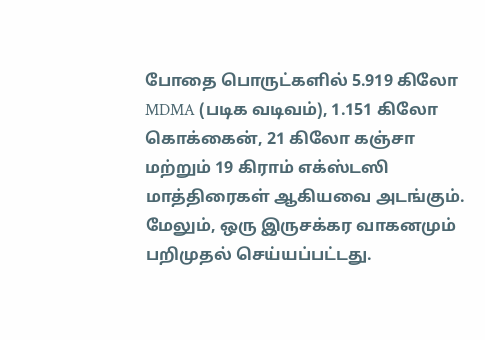போதை பொருட்களில் 5.919 கிலோ MDMA (படிக வடிவம்), 1.151 கிலோ கொக்கைன், 21 கிலோ கஞ்சா மற்றும் 19 கிராம் எக்ஸ்டஸி மாத்திரைகள் ஆகியவை அடங்கும். மேலும், ஒரு இருசக்கர வாகனமும் பறிமுதல் செய்யப்பட்டது.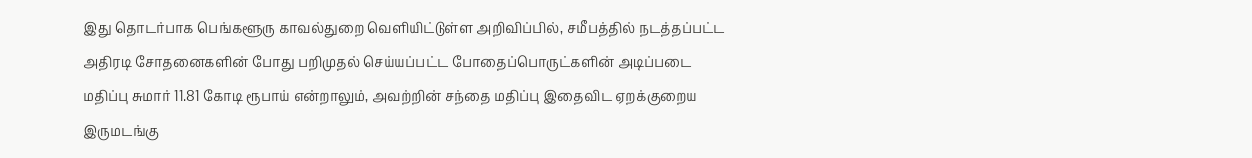இது தொடர்பாக பெங்களூரு காவல்துறை வெளியிட்டுள்ள அறிவிப்பில், சமீபத்தில் நடத்தப்பட்ட அதிரடி சோதனைகளின் போது பறிமுதல் செய்யப்பட்ட போதைப்பொருட்களின் அடிப்படை மதிப்பு சுமார் 11.81 கோடி ரூபாய் என்றாலும், அவற்றின் சந்தை மதிப்பு இதைவிட ஏறக்குறைய இருமடங்கு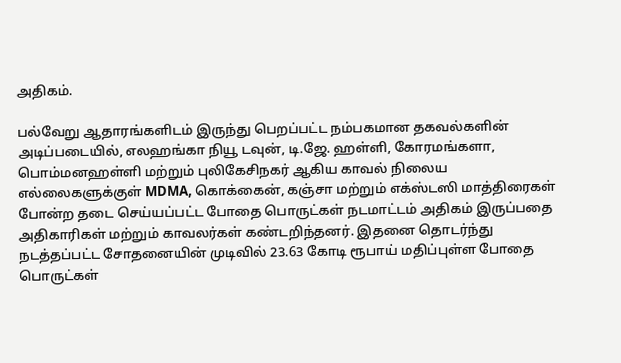அதிகம்.

பல்வேறு ஆதாரங்களிடம் இருந்து பெறப்பட்ட நம்பகமான தகவல்களின் அடிப்படையில், எலஹங்கா நியூ டவுன், டி.ஜே. ஹள்ளி, கோரமங்களா, பொம்மனஹள்ளி மற்றும் புலிகேசிநகர் ஆகிய காவல் நிலைய எல்லைகளுக்குள் MDMA, கொக்கைன், கஞ்சா மற்றும் எக்ஸ்டஸி மாத்திரைகள் போன்ற தடை செய்யப்பட்ட போதை பொருட்கள் நடமாட்டம் அதிகம் இருப்பதை அதிகாரிகள் மற்றும் காவலர்கள் கண்டறிந்தனர். இதனை தொடர்ந்து நடத்தப்பட்ட சோதனையின் முடிவில் 23.63 கோடி ரூபாய் மதிப்புள்ள போதை பொருட்கள்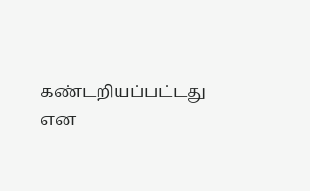கண்டறியப்பட்டது என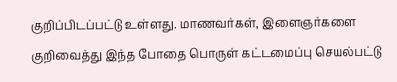குறிப்பிடப்பட்டு உள்ளது. மாணவர்கள், இளைஞர்களை குறிவைத்து இந்த போதை பொருள் கட்டமைப்பு செயல்பட்டு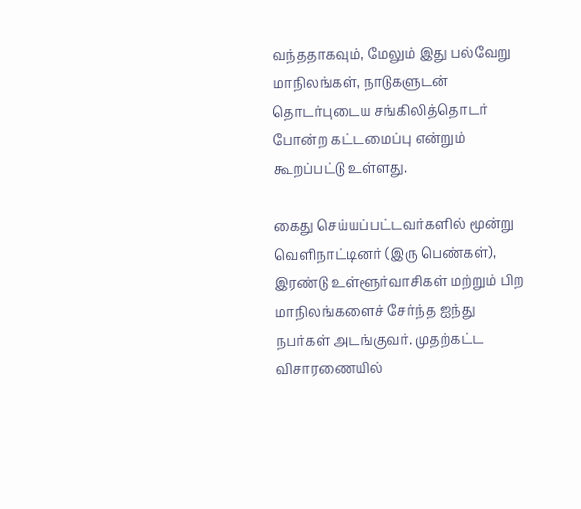வந்ததாகவும், மேலும் இது பல்வேறு மாநிலங்கள், நாடுகளுடன் தொடர்புடைய சங்கிலித்தொடர் போன்ற கட்டமைப்பு என்றும் கூறப்பட்டு உள்ளது.

கைது செய்யப்பட்டவர்களில் மூன்று வெளிநாட்டினர் (இரு பெண்கள்), இரண்டு உள்ளூர்வாசிகள் மற்றும் பிற மாநிலங்களைச் சேர்ந்த ஐந்து நபர்கள் அடங்குவர். முதற்கட்ட விசாரணையில்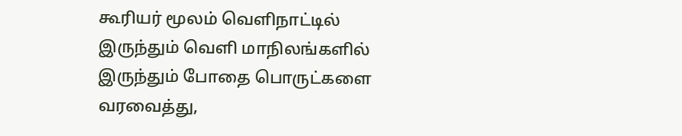கூரியர் மூலம் வெளிநாட்டில் இருந்தும் வெளி மாநிலங்களில் இருந்தும் போதை பொருட்களை வரவைத்து,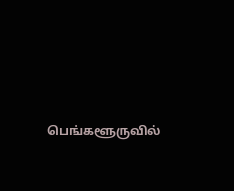பெங்களூருவில்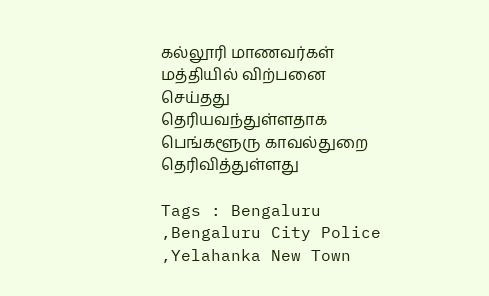கல்லூரி மாணவர்கள் மத்தியில் விற்பனை செய்தது தெரியவந்துள்ளதாக பெங்களூரு காவல்துறை தெரிவித்துள்ளது

Tags : Bengaluru ,Bengaluru City Police ,Yelahanka New Town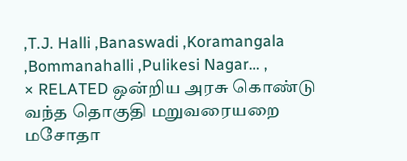,T.J. Halli ,Banaswadi ,Koramangala ,Bommanahalli ,Pulikesi Nagar… ,
× RELATED ஒன்றிய அரசு கொண்டு வந்த தொகுதி மறுவரையறை மசோதா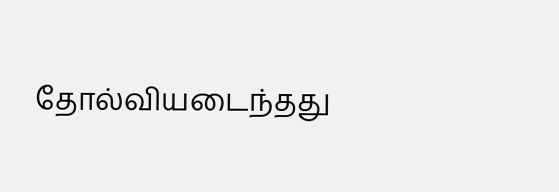தோல்வியடைந்தது